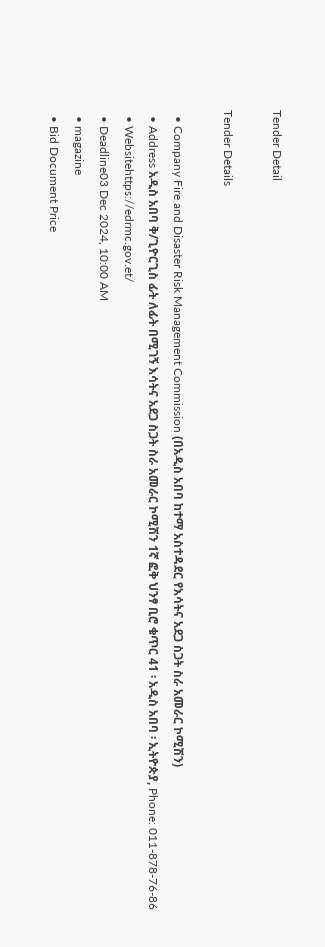Tender Detail

Tender Details

  • Company Fire and Disaster Risk Management Commission (በአዲስ አበባ ከተማ አስተዳደር የእሳትና አደጋ ስጋት ስራ አመራር ኮሚሽን)
  • Address አዲስ አበባ ቅ/ጊዮርጊስ ፊት ለፊት በሚገኝ እሳትና አደጋ ስጋት ስራ አመራር ኮሚሽን 1ኛ ፎቅ ህንፃ ቢሮ ቁጥር 41 ፡ አዲስ አበባ ፡ ኢትዮጵያ, Phone: 011-878-76-86
  • Websitehttps://edrmc.gov.et/
  • Deadline03 Dec 2024, 10:00 AM
  • magazine
  • Bid Document Price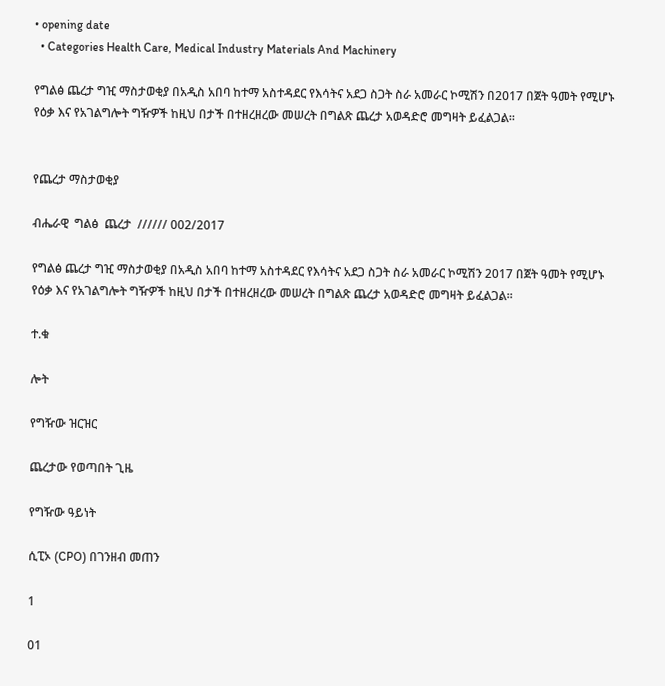• opening date
  • Categories Health Care, Medical Industry Materials And Machinery

የግልፅ ጨረታ ግዢ ማስታወቂያ በአዲስ አበባ ከተማ አስተዳደር የእሳትና አደጋ ስጋት ስራ አመራር ኮሚሽን በ2017 በጀት ዓመት የሚሆኑ የዕቃ እና የአገልግሎት ግዥዎች ከዚህ በታች በተዘረዘረው መሠረት በግልጽ ጨረታ አወዳድሮ መግዛት ይፈልጋል፡፡


የጨረታ ማስታወቂያ

ብሔራዊ  ግልፅ  ጨረታ  ////// 002/2017

የግልፅ ጨረታ ግዢ ማስታወቂያ በአዲስ አበባ ከተማ አስተዳደር የእሳትና አደጋ ስጋት ስራ አመራር ኮሚሽን 2017 በጀት ዓመት የሚሆኑ የዕቃ እና የአገልግሎት ግዥዎች ከዚህ በታች በተዘረዘረው መሠረት በግልጽ ጨረታ አወዳድሮ መግዛት ይፈልጋል፡፡

ተ.ቁ

ሎት

የግዥው ዝርዝር

ጨረታው የወጣበት ጊዜ

የግዥው ዓይነት

ሲፒኦ (CPO) በገንዘብ መጠን

1

01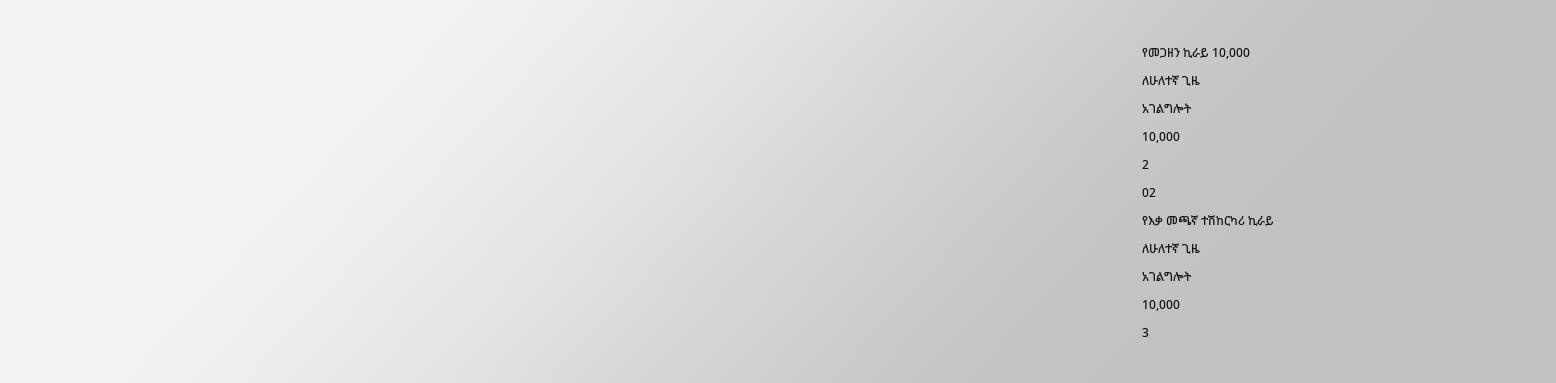የመጋዘን ኪራይ 10,000

ለሁለተኛ ጊዜ

አገልግሎት

10,000

2

02

የእቃ መጫኛ ተሽከርካሪ ኪራይ

ለሁለተኛ ጊዜ

አገልግሎት

10,000

3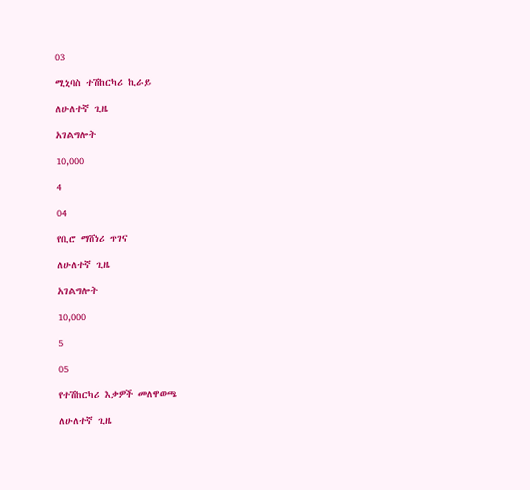03

ሚኒባስ ተሽከርካሪ ኪራይ

ለሁለተኛ ጊዜ

አገልግሎት

10,000

4

04

የቢሮ ማሸነሪ ጥገና

ለሁለተኛ ጊዜ

አገልግሎት

10,000

5

05

የተሽከርካሪ እቃዎች መለዋወጫ

ለሁለተኛ ጊዜ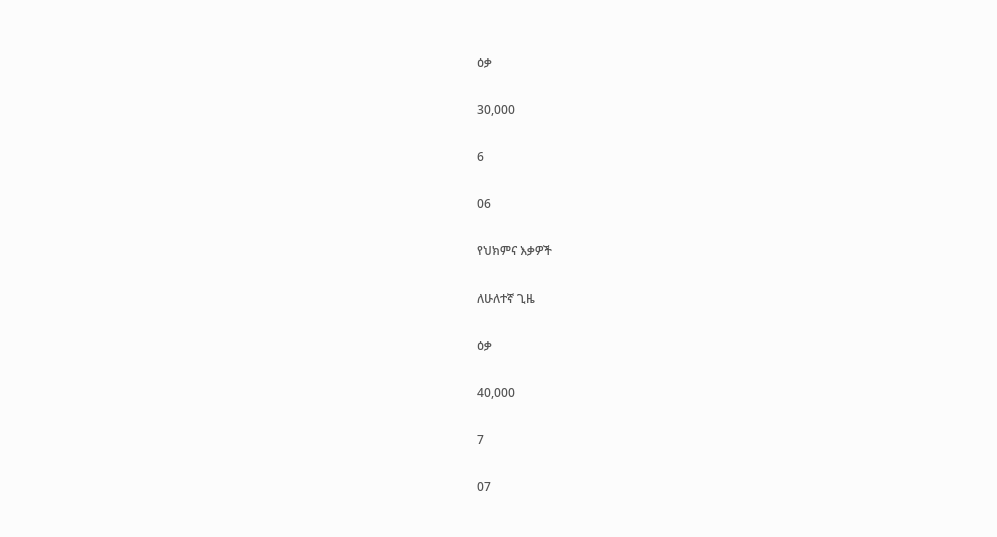ዕቃ

30,000

6

06

የህክምና እቃዎች

ለሁለተኛ ጊዜ

ዕቃ

40,000

7

07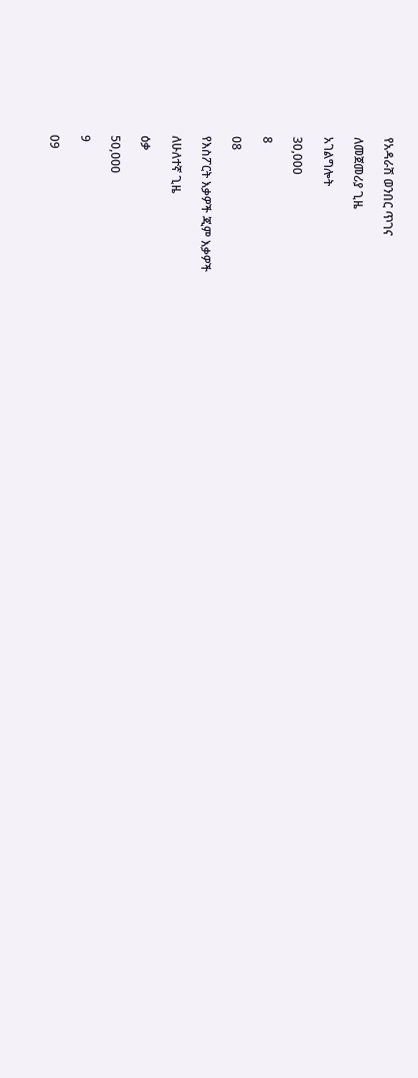የአዳራሽ ወንበር ጥገና

ለመጀመሪያ ጊዜ

አገልግሎት

30,000

8

08

የእስፖርት እቃዎች ጂም እቃዎች

ለሁለተኛ ጊዜ

ዕቃ

50,000

9

09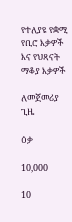የተለያዩ የቋሚ የቢሮ እቃዎች እና የህጻናት ማቆያ እቃዎች

ለመጀመሪያ ጊዜ

ዕቃ

10,000

10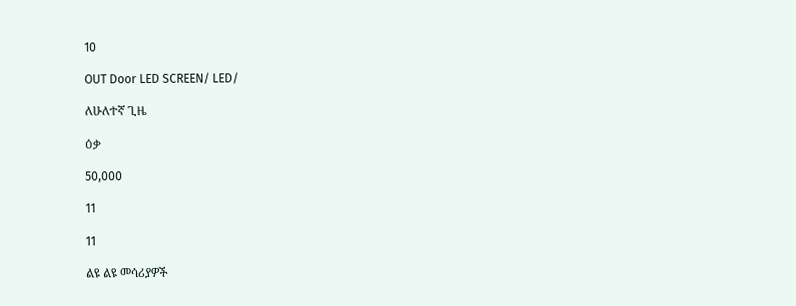10

OUT Door LED SCREEN/ LED/

ለሁለተኛ ጊዜ

ዕቃ

50,000

11

11

ልዩ ልዩ መሳሪያዎች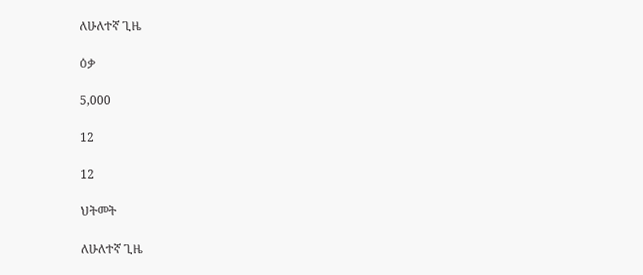ለሁለተኛ ጊዜ

ዕቃ

5,000

12

12

ህትመት

ለሁለተኛ ጊዜ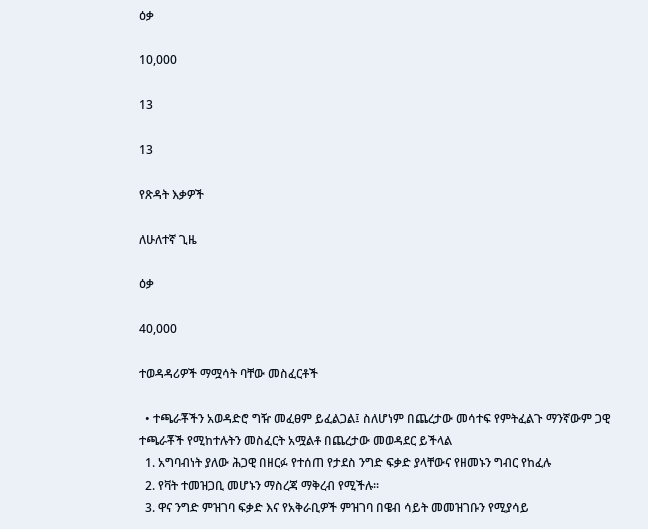ዕቃ

10,000

13

13

የጽዳት እቃዎች

ለሁለተኛ ጊዜ

ዕቃ

40,000

ተወዳዳሪዎች ማሟሳት ባቸው መስፈርቶች

  • ተጫራቾችን አወዳድሮ ግዥ መፈፀም ይፈልጋል፤ ስለሆነም በጨረታው መሳተፍ የምትፈልጉ ማንኛውም ጋዊ ተጫራቾች የሚከተሉትን መስፈርት አሟልቶ በጨረታው መወዳደር ይችላል
  1. አግባብነት ያለው ሕጋዊ በዘርፉ የተሰጠ የታደስ ንግድ ፍቃድ ያላቸውና የዘመኑን ግብር የከፈሉ
  2. የቫት ተመዝጋቢ መሆኑን ማስረጃ ማቅረብ የሚችሉ፡፡
  3. ዋና ንግድ ምዝገባ ፍቃድ እና የአቅራቢዎች ምዝገባ በዌብ ሳይት መመዝገቡን የሚያሳይ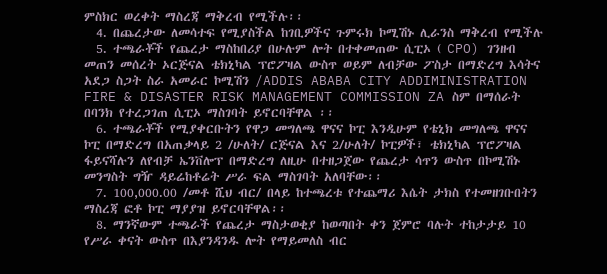ምስክር ወረቀት ማስረጃ ማቅረብ የሚችሉ፡፡
  4. በጨረታው ለመሳተፍ የሚያስችል ከገቢዎችና ጉምሩክ ኮሚሽኑ ሊራንስ ማቅረብ የሚችሉ
  5. ተጫራቾች የጨረታ ማስከበሪያ በሁሉም ሎት በተቀመጠው ሲፒኦ ( CPO) ገንዘብ መጠን መሰረት ኦርጅናል ቴክኒካል ፕሮፖዛል ውስጥ ወይም ለብቻው ፖስታ በማድረግ እሳትና አደጋ ስጋት ስራ አመራር ኮሚሽን /ADDIS ABABA CITY ADDIMINISTRATION FIRE & DISASTER RISK MANAGEMENT COMMISSION ZA ስም በማሰራት በባንክ የተረጋገጠ ሲፒኦ ማስገባት ይኖርባቸዋል ፡፡
  6. ተጫራቾች የሚያቀርቡትን የዋጋ መግለጫ ዋናና ኮፒ እንዲሁም የቴኒክ መግለጫ ዋናና ኮፒ በማድረግ በአጠቃላይ 2 /ሁለት/ ርጅናል እና 2/ሁለት/ ኮፒዎች፣ ቴክኒካል ፕሮፖዛል ፋይናሻሉን ለየብቻ ኤንቨሎፕ በማድረግ ለዚሁ በተዘጋጀው የጨረታ ሳጥን ውስጥ በኮሚሽኑ መንግስት ግዥ ዳይሬከቶሬት ሥራ ፍል ማስገባት አለባቸው፡፡
  7. 100,000.00 /መቶ ሺህ ብር/ በላይ ከተጫረቱ የተጨማሪ እሴት ታክስ የተመዘገቡበትን ማስረጃ ፎቶ ኮፒ ማያያዝ ይኖርባቸዋል፡፡
  8. ማንኛውም ተጫራች የጨረታ ማስታወቂያ ከወጣበት ቀን ጀምሮ ባሉት ተከታታይ 10 የሥራ ቀናት ውስጥ በእያንዳንዱ ሎት የማይመለስ ብር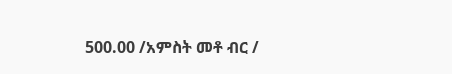500.00 /አምስት መቶ ብር /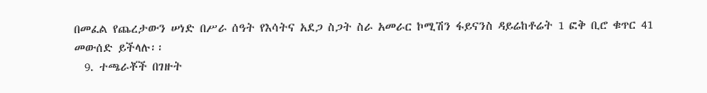በመፈል የጨረታውን ሠነድ በሥራ ሰዓት የእሳትና አደጋ ስጋት ስራ አመራር ኮሚሽን ፋይናንስ ዳይሬከቶሬት 1 ፎቅ ቢሮ ቁጥር 41 መውሰድ ይችላሉ፡፡
  9. ተጫራቾች በገዙት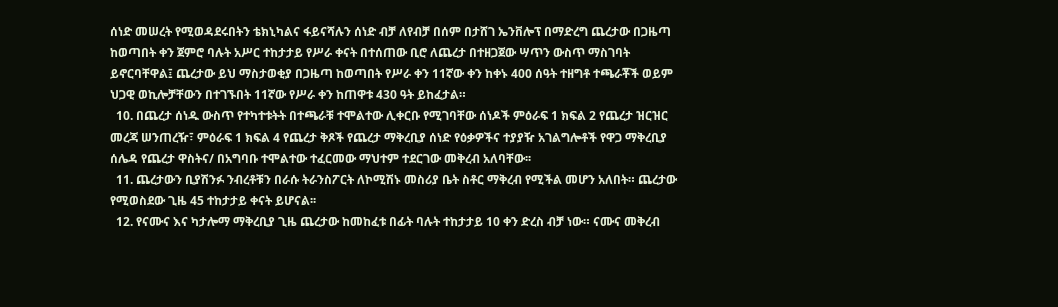ሰነድ መሠረት የሚወዳደሩበትን ቴክኒካልና ፋይናሻሉን ሰነድ ብቻ ለየብቻ በሰም በታሸገ ኤንቨሎፕ በማድረግ ጨረታው በጋዜጣ ከወጣበት ቀን ጀምሮ ባሉት አሥር ተከታታይ የሥራ ቀናት በተሰጠው ቢሮ ለጨረታ በተዘጋጀው ሣጥን ውስጥ ማስገባት ይኖርባቸዋል፤ ጨረታው ይህ ማስታወቂያ በጋዜጣ ከወጣበት የሥራ ቀን 11ኛው ቀን ከቀኑ 400 ሰዓት ተዘግቶ ተጫራቾች ወይም ህጋዊ ወኪሎቻቸውን በተገኙበት 11ኛው የሥራ ቀን ከጠዋቱ 430 ዓት ይከፈታል።
  10. በጨረታ ሰነዱ ውስጥ የተካተቱትት በተጫራቹ ተሞልተው ሊቀርቡ የሚገባቸው ሰነዶች ምዕራፍ 1 ክፍል 2 የጨረታ ዝርዝር መረጃ ሠንጠረዥ፣ ምዕራፍ 1 ክፍል 4 የጨረታ ቅጾች የጨረታ ማቅረቢያ ሰነድ የዕቃዎችና ተያያዥ አገልግሎቶች የዋጋ ማቅረቢያ ሰሌዳ የጨረታ ዋስትና/ በአግባቡ ተሞልተው ተፈርመው ማህተም ተደርገው መቅረብ አለባቸው፡፡
  11. ጨረታውን ቢያሽንፉ ንብረቶቹን በራሱ ትራንስፖርት ለኮሚሽኑ መስሪያ ቤት ስቶር ማቅረብ የሚችል መሆን አለበት። ጨረታው የሚወስደው ጊዜ 45 ተከታታይ ቀናት ይሆናል፡፡
  12. የናሙና እና ካታሎማ ማቅረቢያ ጊዜ ጨረታው ከመከፈቱ በፊት ባሉት ተከታታይ 10 ቀን ድረስ ብቻ ነው። ናሙና መቅረብ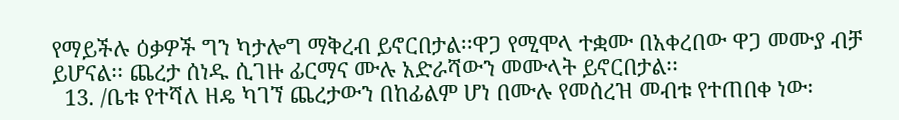የማይችሉ ዕቃዎች ግን ካታሎግ ማቅረብ ይኖርበታል፡፡ዋጋ የሚሞላ ተቋሙ በአቀረበው ዋጋ መሙያ ብቻ ይሆናል፡፡ ጨረታ ሰነዱ ሲገዙ ፊርማና ሙሉ አድራሻውን መሙላት ይኖርበታል፡፡
  13. /ቤቱ የተሻለ ዘዴ ካገኘ ጨረታውን በከፊልም ሆነ በሙሉ የመሰረዝ መብቱ የተጠበቀ ነው፡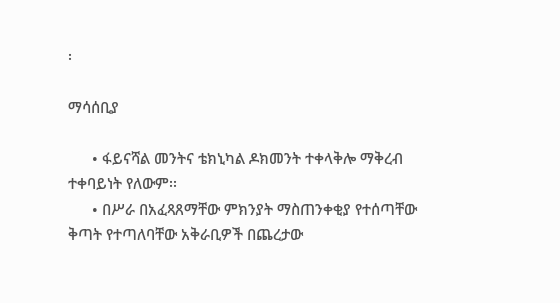፡

ማሳሰቢያ

      • ፋይናሻል መንትና ቴክኒካል ዶክመንት ተቀላቅሎ ማቅረብ ተቀባይነት የለውም፡፡
      • በሥራ በአፈጻጸማቸው ምክንያት ማስጠንቀቂያ የተሰጣቸው ቅጣት የተጣለባቸው አቅራቢዎች በጨረታው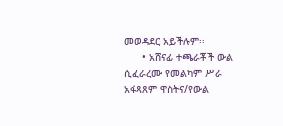መወዳደር አይችሉም፡፡
      • አሸናፊ ተጫራቾች ውል ሲፈራረሙ የመልካም ሥራ አፋጻጸም ዋስትና/የውል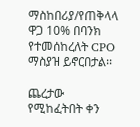ማስከበሪያ/የጠቅላላ ዋጋ 10% በባንክ የተመሰከረለት CPO ማስያዝ ይኖርበታል፡፡

ጨረታው የሚከፈትበት ቀን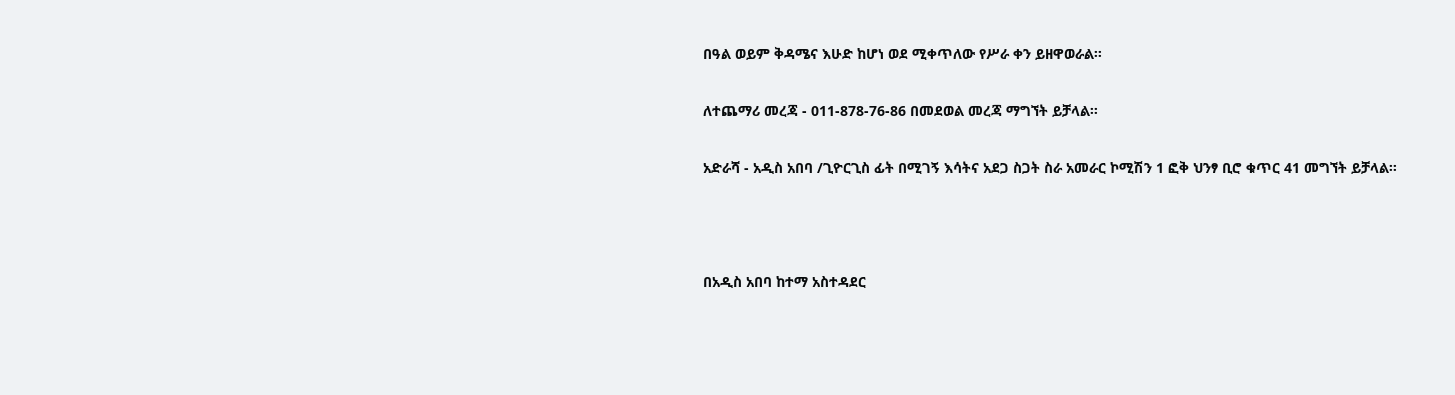በዓል ወይም ቅዳሜና እሁድ ከሆነ ወደ ሚቀጥለው የሥራ ቀን ይዘዋወራል፡፡

ለተጨማሪ መረጃ - 011-878-76-86 በመደወል መረጃ ማግኘት ይቻላል፡፡

አድራሻ - አዲስ አበባ /ጊዮርጊስ ፊት በሚገኝ እሳትና አደጋ ስጋት ስራ አመራር ኮሚሽን 1 ፎቅ ህንፃ ቢሮ ቁጥር 41 መግኘት ይቻላል፡፡



በአዲስ አበባ ከተማ አስተዳደር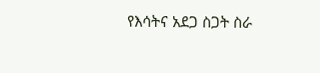የእሳትና አደጋ ስጋት ስራ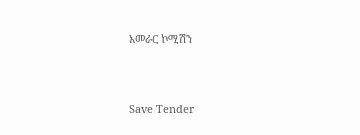አመራር ኮሚሽን



Save Tender